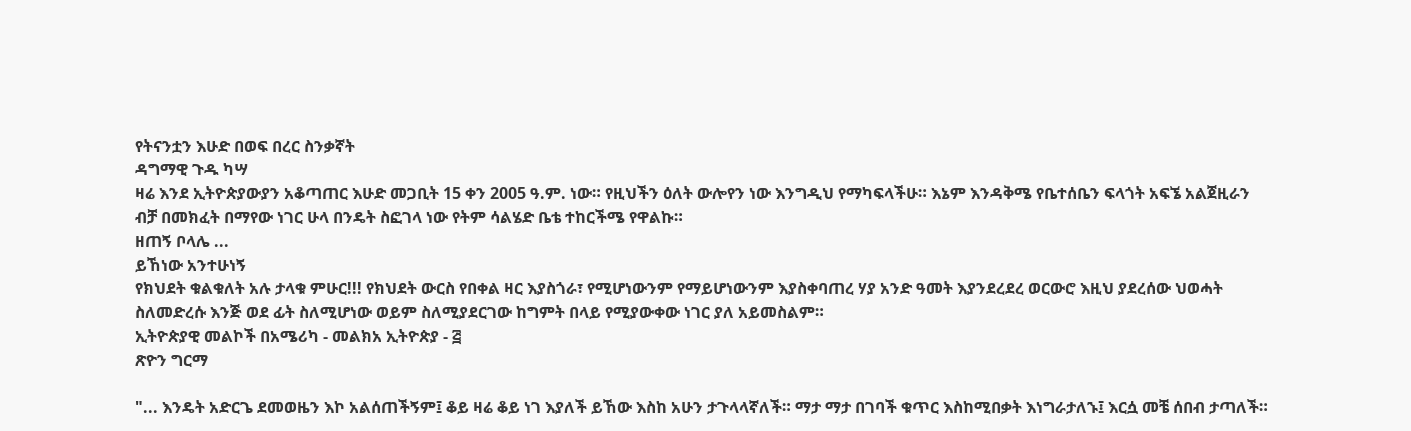የትናንቷን እሁድ በወፍ በረር ስንቃኛት
ዳግማዊ ጉዱ ካሣ
ዛሬ እንደ ኢትዮጵያውያን አቆጣጠር እሁድ መጋቢት 15 ቀን 2005 ዓ.ም. ነው። የዚህችን ዕለት ውሎየን ነው እንግዲህ የማካፍላችሁ። እኔም እንዳቅሜ የቤተሰቤን ፍላጎት አፍኜ አልጀዚራን ብቻ በመክፈት በማየው ነገር ሁላ በንዴት ስፎገላ ነው የትም ሳልሄድ ቤቴ ተከርችሜ የዋልኩ።
ዘጠኝ ቦላሌ ...
ይኸነው አንተሁነኝ
የክህደት ቁልቁለት አሉ ታላቁ ምሁር!!! የክህደት ውርስ የበቀል ዛር እያስጎራ፣ የሚሆነውንም የማይሆነውንም እያስቀባጠረ ሃያ አንድ ዓመት እያንደረደረ ወርውሮ እዚህ ያደረሰው ህወሓት ስለመድረሱ እንጅ ወደ ፊት ስለሚሆነው ወይም ስለሚያደርገው ከግምት በላይ የሚያውቀው ነገር ያለ አይመስልም።
ኢትዮጵያዊ መልኮች በአሜሪካ - መልክአ ኢትዮጵያ - ፭
ጽዮን ግርማ

"... እንዴት አድርጌ ደመወዜን እኮ አልሰጠችኝም፤ ቆይ ዛሬ ቆይ ነገ እያለች ይኸው እስከ አሁን ታጉላላኛለች። ማታ ማታ በገባች ቁጥር እስከሚበቃት እነግራታለኁ፤ እርሷ መቼ ሰበብ ታጣለች።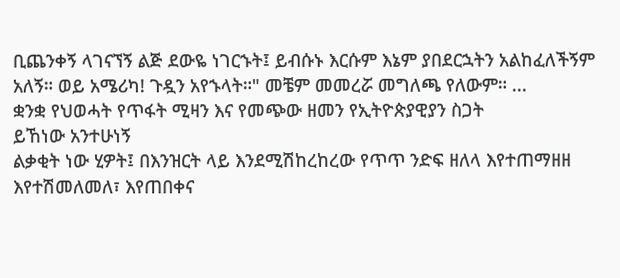ቢጨንቀኝ ላገናኘኝ ልጅ ደውዬ ነገርኁት፤ ይብሱኑ እርሱም እኔም ያበደርኋትን አልከፈለችኝም አለኝ። ወይ አሜሪካ! ጉዷን አየኁላት።" መቼም መመረሯ መግለጫ የለውም። ...
ቋንቋ የህወሓት የጥፋት ሚዛን እና የመጭው ዘመን የኢትዮጵያዊያን ስጋት
ይኸነው አንተሁነኝ
ልቃቂት ነው ሂዎት፤ በእንዝርት ላይ እንደሚሽከረከረው የጥጥ ንድፍ ዘለላ እየተጠማዘዘ እየተሽመለመለ፣ እየጠበቀና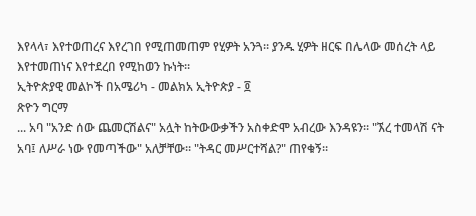እየላላ፣ እየተወጠረና እየረገበ የሚጠመጠም የሂዎት አንጓ። ያንዱ ሂዎት ዘርፍ በሌላው መሰረት ላይ እየተመጠነና እየተደረበ የሚከወን ኩነት።
ኢትዮጵያዊ መልኮች በአሜሪካ - መልክአ ኢትዮጵያ - ፬
ጽዮን ግርማ
... አባ "አንድ ሰው ጨመርሽልና" አሏት ከትውውቃችን አስቀድሞ አብረው እንዳዩን። "ኧረ ተመላሽ ናት አባ፤ ለሥራ ነው የመጣችው" አለቻቸው። "ትዳር መሥርተሻል?" ጠየቁኝ።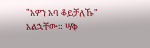"አዎን አባ ቆይቻለኹ" አልኋቸው። ሣቅ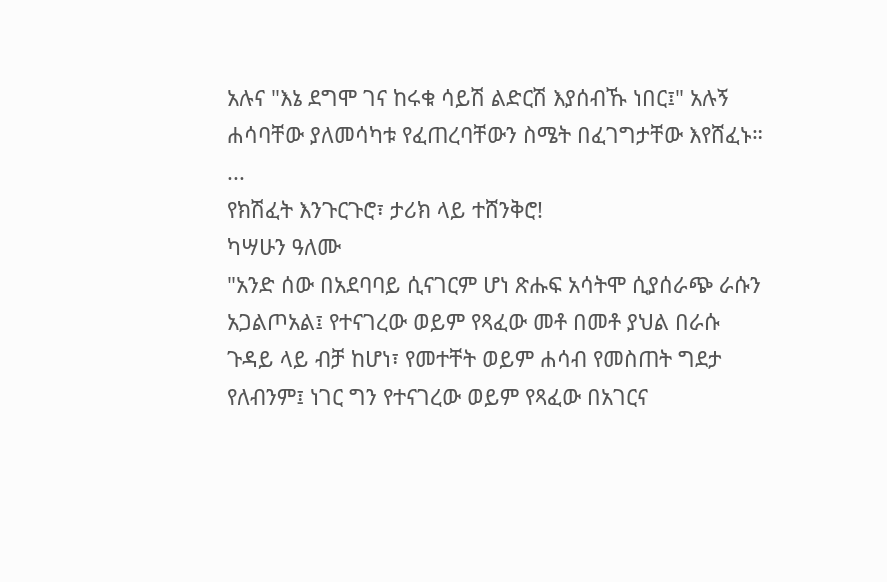አሉና "እኔ ደግሞ ገና ከሩቁ ሳይሽ ልድርሽ እያሰብኹ ነበር፤" አሉኝ ሐሳባቸው ያለመሳካቱ የፈጠረባቸውን ስሜት በፈገግታቸው እየሸፈኑ። ...
የክሽፈት እንጉርጉሮ፣ ታሪክ ላይ ተሸንቅሮ!
ካሣሁን ዓለሙ
"አንድ ሰው በአደባባይ ሲናገርም ሆነ ጽሑፍ አሳትሞ ሲያሰራጭ ራሱን አጋልጦአል፤ የተናገረው ወይም የጻፈው መቶ በመቶ ያህል በራሱ ጉዳይ ላይ ብቻ ከሆነ፣ የመተቸት ወይም ሐሳብ የመስጠት ግደታ የለብንም፤ ነገር ግን የተናገረው ወይም የጻፈው በአገርና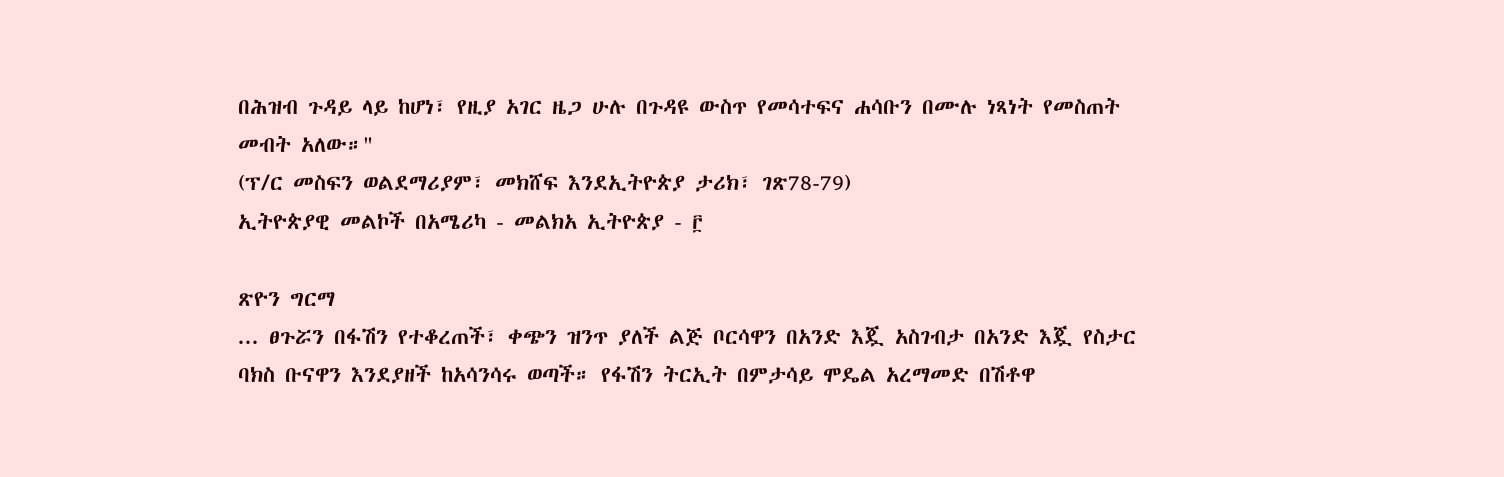በሕዝብ ጉዳይ ላይ ከሆነ፣ የዚያ አገር ዜጋ ሁሉ በጉዳዩ ውስጥ የመሳተፍና ሐሳቡን በሙሉ ነጻነት የመስጠት መብት አለው።"
(ፕ/ር መስፍን ወልደማሪያም፣ መክሸፍ እንደኢትዮጵያ ታሪክ፣ ገጽ78-79)
ኢትዮጵያዊ መልኮች በአሜሪካ - መልክአ ኢትዮጵያ - ፫

ጽዮን ግርማ
... ፀጉሯን በፋሽን የተቆረጠች፣ ቀጭን ዝንጥ ያለች ልጅ ቦርሳዋን በአንድ እጇ አስገብታ በአንድ እጇ የስታር ባክስ ቡናዋን እንደያዘች ከአሳንሳሩ ወጣች። የፋሽን ትርኢት በምታሳይ ሞዴል አረማመድ በሽቶዋ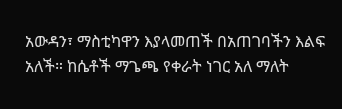አውዳን፣ ማስቲካዋን እያላመጠች በአጠገባችን እልፍ አለች። ከሴቶች ማጌጫ የቀራት ነገር አለ ማለት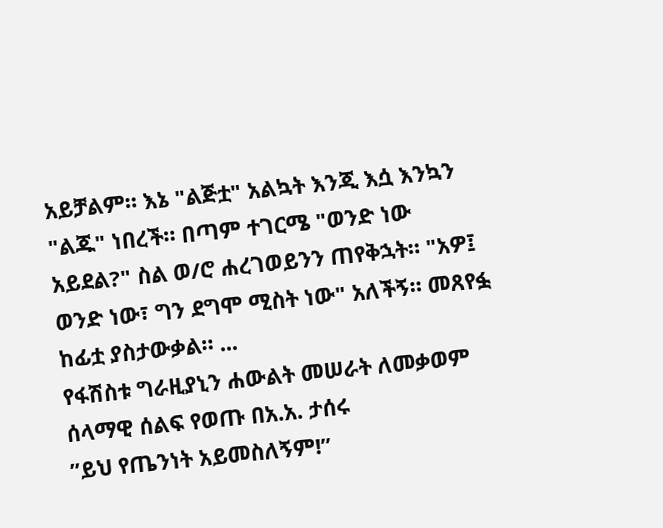አይቻልም። እኔ "ልጅቷ" አልኳት እንጂ እሷ እንኳን "ልጁ" ነበረች። በጣም ተገርሜ "ወንድ ነው አይደል?" ስል ወ/ሮ ሐረገወይንን ጠየቅኋት። "አዎ፤ ወንድ ነው፣ ግን ደግሞ ሚስት ነው" አለችኝ። መጸየፏ ከፊቷ ያስታውቃል። ...
የፋሽስቱ ግራዚያኒን ሐውልት መሠራት ለመቃወም ሰላማዊ ሰልፍ የወጡ በአ.አ. ታሰሩ
”ይህ የጤንነት አይመስለኝም!”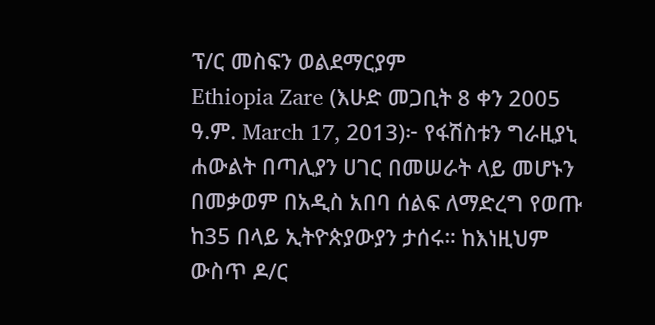ፕ/ር መስፍን ወልደማርያም
Ethiopia Zare (እሁድ መጋቢት 8 ቀን 2005 ዓ.ም. March 17, 2013)፦ የፋሽስቱን ግራዚያኒ ሐውልት በጣሊያን ሀገር በመሠራት ላይ መሆኑን በመቃወም በአዲስ አበባ ሰልፍ ለማድረግ የወጡ ከ35 በላይ ኢትዮጵያውያን ታሰሩ። ከእነዚህም ውስጥ ዶ/ር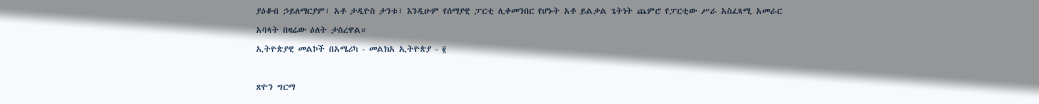ያዕቆብ ኃይለማርያም፣ አቶ ታዲዮስ ታንቱ፣ እንዲሁም የሰማያዊ ፓርቲ ሊቀመንበር የሆኑት አቶ ይልቃል ጌትነት ጨምሮ የፓርቲው ሥራ አስፈጻሚ አመራር አባላት በዛሬው ዕለት ታስረዋል።
ኢትዮጵያዊ መልኮች በአሜሪካ - መልክአ ኢትዮጵያ - ፪

ጽዮን ግርማ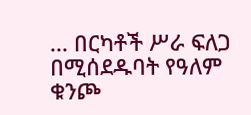... በርካቶች ሥራ ፍለጋ በሚሰደዱባት የዓለም ቁንጮ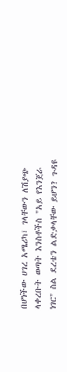በሆነችው ሀገረ አሜሪካ፣ ገላቸውን ለሽያጭ ላቀረቡት ወጣት እንስቶችስ "አይ የእንጀራ ነገር" ስል ደረቴን ልድቃላቸው ይሆን? ጉዳዩ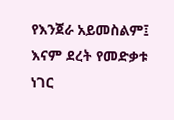የእንጀራ አይመስልም፤ እናም ደረት የመድቃቱ ነገር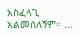አስፈላጊ አልመሰለኝም። ...